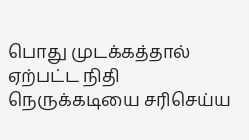பொது முடக்கத்தால் ஏற்பட்ட நிதி நெருக்கடியை சரிசெய்ய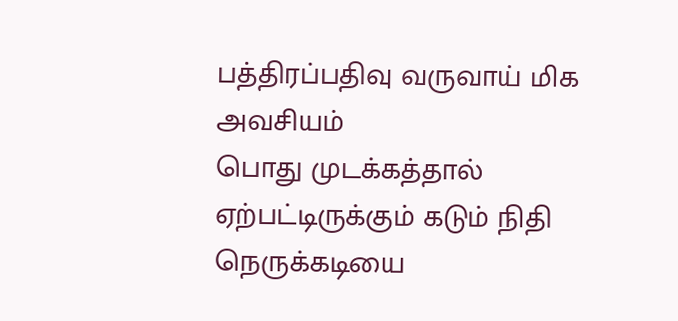பத்திரப்பதிவு வருவாய் மிக அவசியம்
பொது முடக்கத்தால் ஏற்பட்டிருக்கும் கடும் நிதி நெருக்கடியை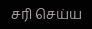சரி செய்ய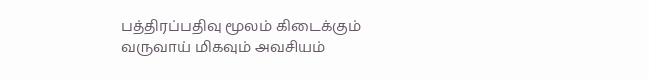பத்திரப்பதிவு மூலம் கிடைக்கும் வருவாய் மிகவும் அவசியம்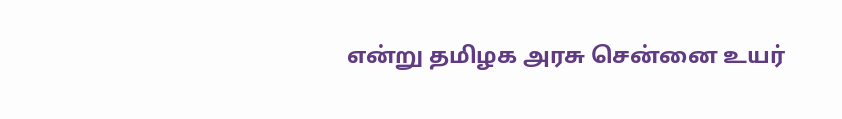என்று தமிழக அரசு சென்னை உயர்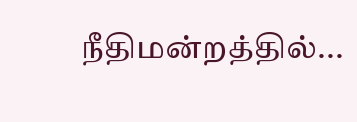நீதிமன்றத்தில்...